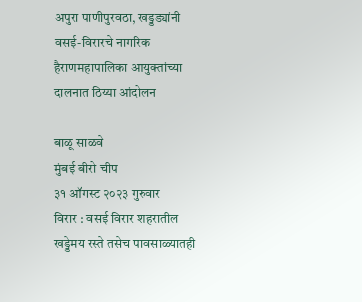अपुरा पाणीपुरवठा, खड्डड्यांनी वसई-विरारचे नागरिक हैराणमहापालिका आयुक्तांच्या दालनात ठिय्या आंदोलन

बाळू साळवे
मुंबई बीरो चीप
३१ ऑगस्ट २०२३ गुरुवार
विरार : वसई विरार शहरातील खड्डेमय रस्ते तसेच पावसाळ्यातही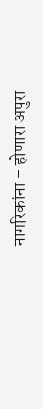नागरिकांना – होणारा अपुरा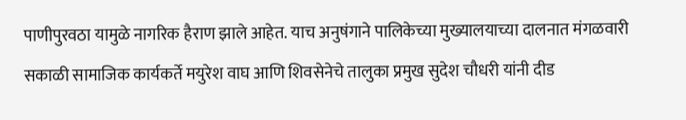पाणीपुरवठा यामुळे नागरिक हैराण झाले आहेत. याच अनुषंगाने पालिकेच्या मुख्यालयाच्या दालनात मंगळवारी सकाळी सामाजिक कार्यकर्ते मयुरेश वाघ आणि शिवसेनेचे तालुका प्रमुख सुदेश चौधरी यांनी दीड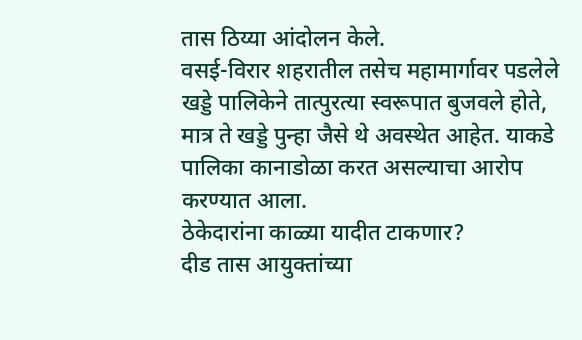तास ठिय्या आंदोलन केले.
वसई-विरार शहरातील तसेच महामार्गावर पडलेले खड्डे पालिकेने तात्पुरत्या स्वरूपात बुजवले होते, मात्र ते खड्डे पुन्हा जैसे थे अवस्थेत आहेत. याकडे पालिका कानाडोळा करत असल्याचा आरोप करण्यात आला.
ठेकेदारांना काळ्या यादीत टाकणार?
दीड तास आयुक्तांच्या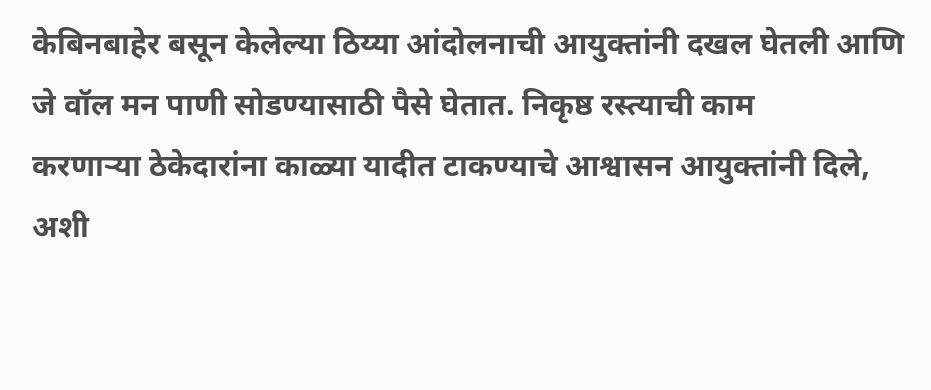केबिनबाहेर बसून केलेल्या ठिय्या आंदोलनाची आयुक्तांनी दखल घेतली आणि जे वॉल मन पाणी सोडण्यासाठी पैसे घेतात. निकृष्ठ रस्त्याची काम
करणाऱ्या ठेकेदारांना काळ्या यादीत टाकण्याचे आश्वासन आयुक्तांनी दिले, अशी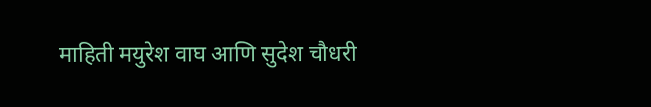माहिती मयुरेश वाघ आणि सुदेश चौधरी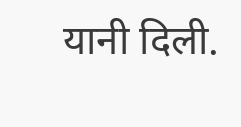यानी दिली.